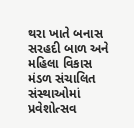થરા ખાતે બનાસ સરહદી બાળ અને મહિલા વિકાસ મંડળ સંચાલિત સંસ્થાઓમાં પ્રવેશોત્સવ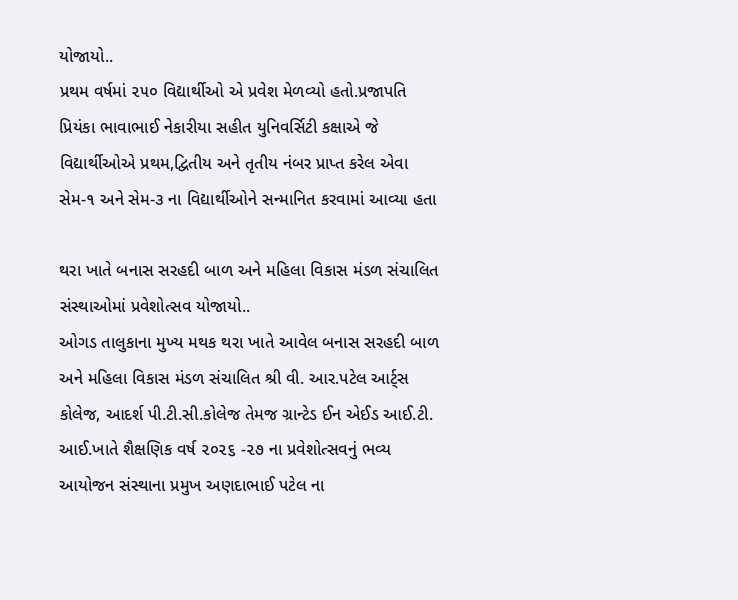યોજાયો..
પ્રથમ વર્ષમાં ૨૫૦ વિદ્યાર્થીઓ એ પ્રવેશ મેળવ્યો હતો.પ્રજાપતિ પ્રિયંકા ભાવાભાઈ નેકારીયા સહીત યુનિવર્સિટી કક્ષાએ જે વિદ્યાર્થીઓએ પ્રથમ,દ્વિતીય અને તૃતીય નંબર પ્રાપ્ત કરેલ એવા સેમ-૧ અને સેમ-૩ ના વિદ્યાર્થીઓને સન્માનિત કરવામાં આવ્યા હતા

થરા ખાતે બનાસ સરહદી બાળ અને મહિલા વિકાસ મંડળ સંચાલિત સંસ્થાઓમાં પ્રવેશોત્સવ યોજાયો..
ઓગડ તાલુકાના મુખ્ય મથક થરા ખાતે આવેલ બનાસ સરહદી બાળ અને મહિલા વિકાસ મંડળ સંચાલિત શ્રી વી. આર.પટેલ આર્ટ્સ કોલેજ, આદર્શ પી.ટી.સી.કોલેજ તેમજ ગ્રાન્ટેડ ઈન એઈડ આઈ.ટી. આઈ.ખાતે શૈક્ષણિક વર્ષ ૨૦૨૬ -૨૭ ના પ્રવેશોત્સવનું ભવ્ય આયોજન સંસ્થાના પ્રમુખ અણદાભાઈ પટેલ ના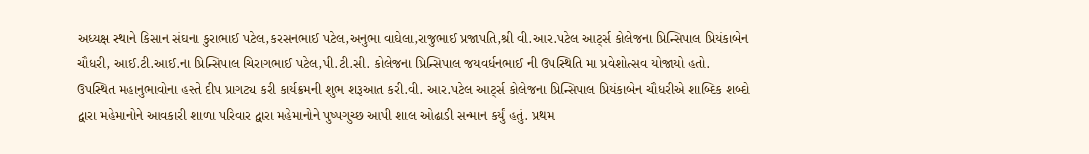અધ્યક્ષ સ્થાને કિસાન સંઘના કુરાભાઈ પટેલ,કરસનભાઈ પટેલ,અનુભા વાઘેલા,રાજુભાઈ પ્રજાપતિ,શ્રી વી.આર.પટેલ આર્ટ્સ કોલેજના પ્રિન્સિપાલ પ્રિયંકાબેન ચૌધરી, આઈ.ટી.આઈ.ના પ્રિન્સિપાલ ચિરાગભાઈ પટેલ,પી.ટી.સી. કોલેજના પ્રિન્સિપાલ જયવર્ધનભાઈ ની ઉપસ્થિતિ મા પ્રવેશોત્સવ યોજાયો હતો. ઉપસ્થિત મહાનુભાવોના હસ્તે દીપ પ્રાગટ્ય કરી કાર્યક્રમની શુભ શરૂઆત કરી.વી. આર.પટેલ આર્ટ્સ કોલેજના પ્રિન્સિપાલ પ્રિયંકાબેન ચૌધરીએ શાબ્દિક શબ્દો દ્વારા મહેમાનોને આવકારી શાળા પરિવાર દ્વારા મહેમાનોને પુષ્પગુચ્છ આપી શાલ ઓઢાડી સન્માન કર્યું હતું. પ્રથમ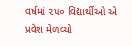વર્ષમાં ૨૫૦ વિદ્યાર્થીઓ એ પ્રવેશ મેળવ્યો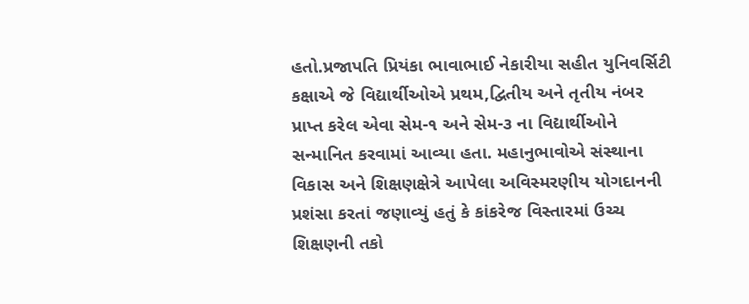હતો.પ્રજાપતિ પ્રિયંકા ભાવાભાઈ નેકારીયા સહીત યુનિવર્સિટી કક્ષાએ જે વિદ્યાર્થીઓએ પ્રથમ,દ્વિતીય અને તૃતીય નંબર પ્રાપ્ત કરેલ એવા સેમ-૧ અને સેમ-૩ ના વિદ્યાર્થીઓને સન્માનિત કરવામાં આવ્યા હતા. મહાનુભાવોએ સંસ્થાના વિકાસ અને શિક્ષણક્ષેત્રે આપેલા અવિસ્મરણીય યોગદાનની પ્રશંસા કરતાં જણાવ્યું હતું કે કાંકરેજ વિસ્તારમાં ઉચ્ચ શિક્ષણની તકો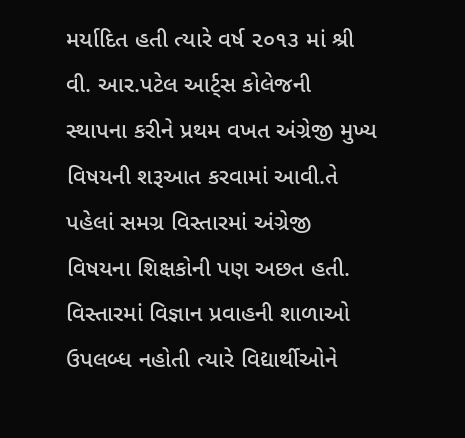મર્યાદિત હતી ત્યારે વર્ષ ૨૦૧૩ માં શ્રી વી. આર.પટેલ આર્ટ્સ કોલેજની સ્થાપના કરીને પ્રથમ વખત અંગ્રેજી મુખ્ય વિષયની શરૂઆત કરવામાં આવી.તે પહેલાં સમગ્ર વિસ્તારમાં અંગ્રેજી વિષયના શિક્ષકોની પણ અછત હતી. વિસ્તારમાં વિજ્ઞાન પ્રવાહની શાળાઓ ઉપલબ્ધ નહોતી ત્યારે વિદ્યાર્થીઓને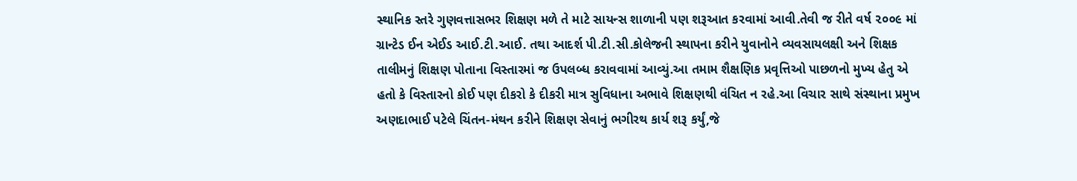સ્થાનિક સ્તરે ગુણવત્તાસભર શિક્ષણ મળે તે માટે સાયન્સ શાળાની પણ શરૂઆત કરવામાં આવી.તેવી જ રીતે વર્ષ ૨૦૦૯ માં ગ્રાન્ટેડ ઈન એઈડ આઈ.ટી.આઈ. તથા આદર્શ પી.ટી.સી.કોલેજની સ્થાપના કરીને યુવાનોને વ્યવસાયલક્ષી અને શિક્ષક તાલીમનું શિક્ષણ પોતાના વિસ્તારમાં જ ઉપલબ્ધ કરાવવામાં આવ્યું.આ તમામ શૈક્ષણિક પ્રવૃત્તિઓ પાછળનો મુખ્ય હેતુ એ હતો કે વિસ્તારનો કોઈ પણ દીકરો કે દીકરી માત્ર સુવિધાના અભાવે શિક્ષણથી વંચિત ન રહે.આ વિચાર સાથે સંસ્થાના પ્રમુખ અણદાભાઈ પટેલે ચિંતન-મંથન કરીને શિક્ષણ સેવાનું ભગીરથ કાર્ય શરૂ કર્યું,જે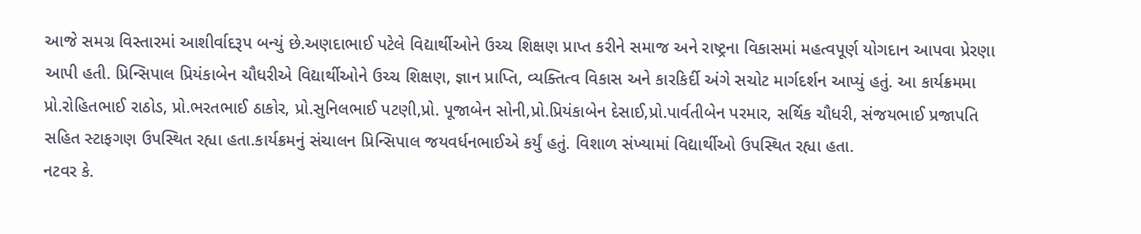આજે સમગ્ર વિસ્તારમાં આશીર્વાદરૂપ બન્યું છે.અણદાભાઈ પટેલે વિદ્યાર્થીઓને ઉચ્ચ શિક્ષણ પ્રાપ્ત કરીને સમાજ અને રાષ્ટ્રના વિકાસમાં મહત્વપૂર્ણ યોગદાન આપવા પ્રેરણા આપી હતી. પ્રિન્સિપાલ પ્રિયંકાબેન ચૌધરીએ વિદ્યાર્થીઓને ઉચ્ચ શિક્ષણ, જ્ઞાન પ્રાપ્તિ, વ્યક્તિત્વ વિકાસ અને કારકિર્દી અંગે સચોટ માર્ગદર્શન આપ્યું હતું. આ કાર્યક્રમમા પ્રો.રોહિતભાઈ રાઠોડ, પ્રો.ભરતભાઈ ઠાકોર, પ્રો.સુનિલભાઈ પટણી,પ્રો. પૂજાબેન સોની,પ્રો.પ્રિયંકાબેન દેસાઈ,પ્રો.પાર્વતીબેન પરમાર, સર્થિક ચૌધરી, સંજયભાઈ પ્રજાપતિ સહિત સ્ટાફગણ ઉપસ્થિત રહ્યા હતા.કાર્યક્રમનું સંચાલન પ્રિન્સિપાલ જયવર્ધનભાઈએ કર્યું હતું. વિશાળ સંખ્યામાં વિદ્યાર્થીઓ ઉપસ્થિત રહ્યા હતા.
નટવર કે.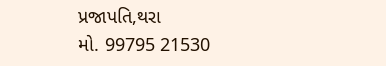પ્રજાપતિ,થરા
મો. 99795 21530